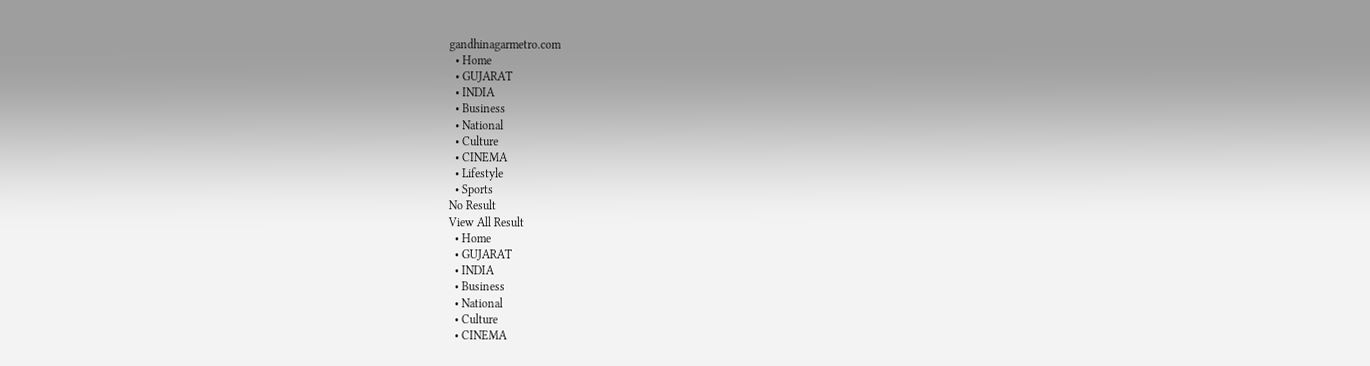gandhinagarmetro.com
  • Home
  • GUJARAT
  • INDIA
  • Business
  • National
  • Culture
  • CINEMA
  • Lifestyle
  • Sports
No Result
View All Result
  • Home
  • GUJARAT
  • INDIA
  • Business
  • National
  • Culture
  • CINEMA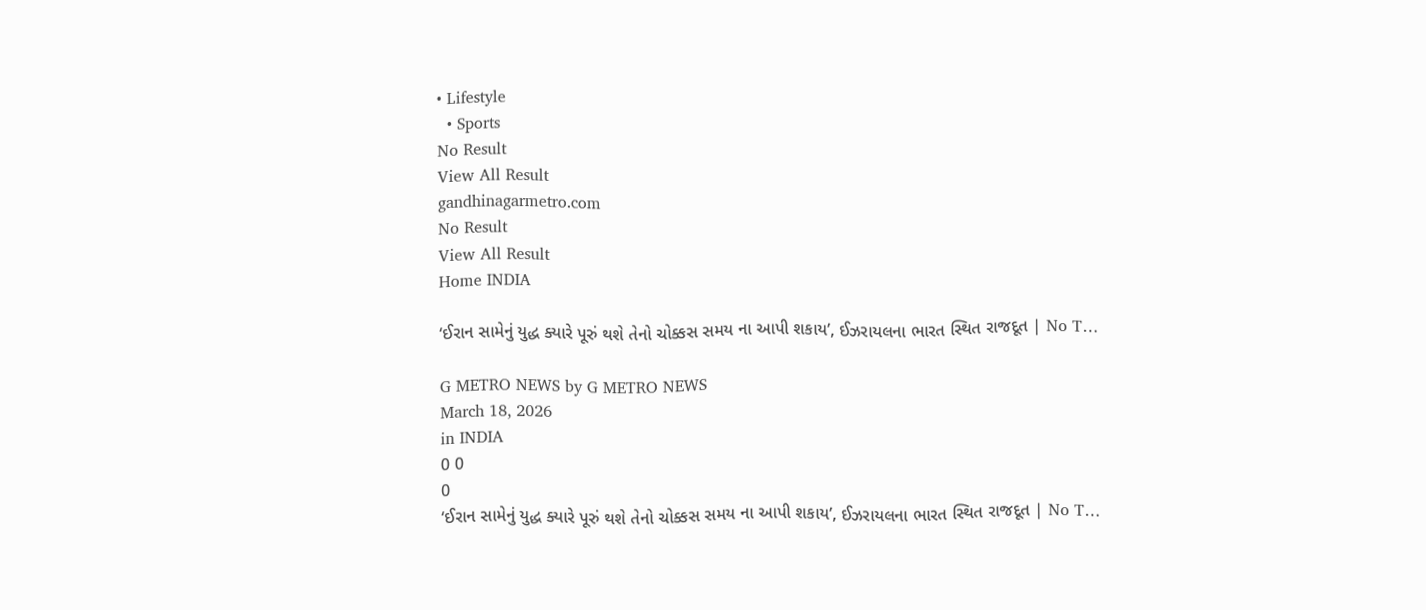• Lifestyle
  • Sports
No Result
View All Result
gandhinagarmetro.com
No Result
View All Result
Home INDIA

‘ઈરાન સામેનું યુદ્ધ ક્યારે પૂરું થશે તેનો ચોક્કસ સમય ના આપી શકાય’, ઈઝરાયલના ભારત સ્થિત રાજદૂત | No T…

G METRO NEWS by G METRO NEWS
March 18, 2026
in INDIA
0 0
0
‘ઈરાન સામેનું યુદ્ધ ક્યારે પૂરું થશે તેનો ચોક્કસ સમય ના આપી શકાય’, ઈઝરાયલના ભારત સ્થિત રાજદૂત | No T…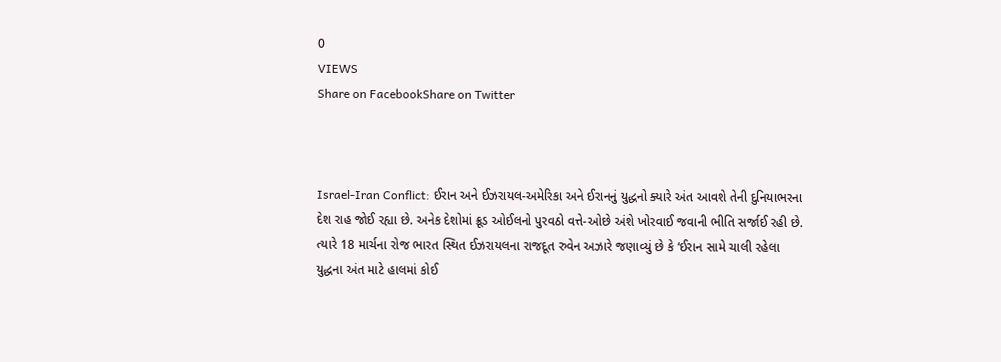0
VIEWS
Share on FacebookShare on Twitter



Israel-Iran Conflict: ઈરાન અને ઈઝરાયલ-અમેરિકા અને ઈરાનનું યુદ્ધનો ક્યારે અંત આવશે તેની દુનિયાભરના દેશ રાહ જોઈ રહ્યા છે. અનેક દેશોમાં ક્રૂડ ઓઈલનો પુરવઠો વત્તે-ઓછે અંશે ખોરવાઈ જવાની ભીતિ સર્જાઈ રહી છે. ત્યારે 18 માર્ચના રોજ ભારત સ્થિત ઈઝરાયલના રાજદૂત રુવેન અઝારે જણાવ્યું છે કે ‘ઈરાન સામે ચાલી રહેલા યુદ્ધના અંત માટે હાલમાં કોઈ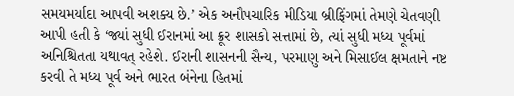સમયમર્યાદા આપવી અશક્ય છે.’ એક અનૌપચારિક મીડિયા બ્રીફિંગમાં તેમણે ચેતવણી આપી હતી કે ‘જ્યાં સુધી ઈરાનમાં આ ક્રૂર શાસકો સત્તામાં છે, ત્યાં સુધી મધ્ય પૂર્વમાં અનિશ્ચિતતા યથાવત્ રહેશે. ઈરાની શાસનની સૈન્ય, પરમાણુ અને મિસાઈલ ક્ષમતાને નષ્ટ કરવી તે મધ્ય પૂર્વ અને ભારત બંનેના હિતમાં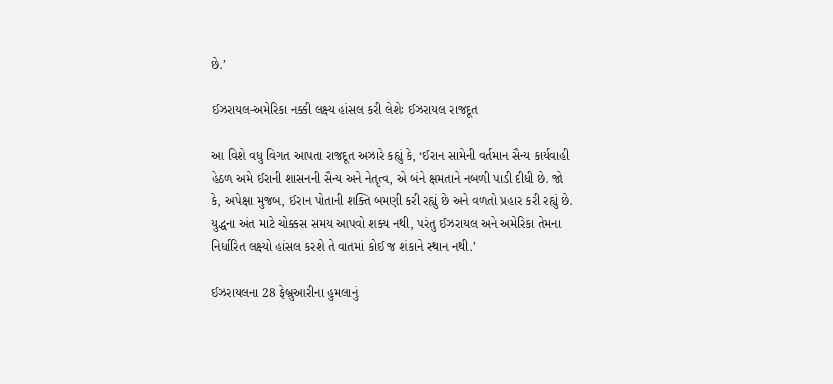છે.’

ઈઝરાયલ-અમેરિકા નક્કી લક્ષ્ય હાંસલ કરી લેશેઃ ઈઝરાયલ રાજદૂત

આ વિશે વધુ વિગત આપતા રાજદૂત અઝારે કહ્યું કે, ‘ઈરાન સામેની વર્તમાન સૈન્ય કાર્યવાહી હેઠળ અમે ઈરાની શાસનની સૈન્ય અને નેતૃત્વ, એ બંને ક્ષમતાને નબળી પાડી દીધી છે. જો કે, અપેક્ષા મુજબ, ઈરાન પોતાની શક્તિ બમણી કરી રહ્યું છે અને વળતો પ્રહાર કરી રહ્યું છે. યુદ્ધના અંત માટે ચોક્કસ સમય આપવો શક્ય નથી, પરંતુ ઈઝરાયલ અને અમેરિકા તેમના નિર્ધારિત લક્ષ્યો હાંસલ કરશે તે વાતમાં કોઈ જ શંકાને સ્થાન નથી.’

ઈઝરાયલના 28 ફેબ્રુઆરીના હુમલાનું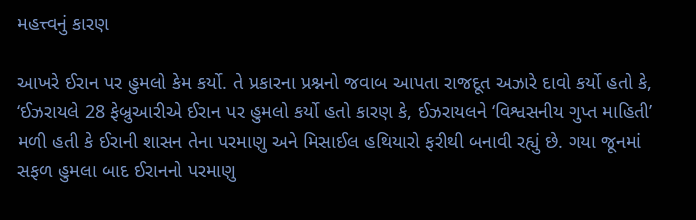મહત્ત્વનું કારણ

આખરે ઈરાન પર હુમલો કેમ કર્યો. તે પ્રકારના પ્રશ્નનો જવાબ આપતા રાજદૂત અઝારે દાવો કર્યો હતો કે, ‘ઈઝરાયલે 28 ફેબ્રુઆરીએ ઈરાન પર હુમલો કર્યો હતો કારણ કે, ઈઝરાયલને ‘વિશ્વસનીય ગુપ્ત માહિતી’ મળી હતી કે ઈરાની શાસન તેના પરમાણુ અને મિસાઈલ હથિયારો ફરીથી બનાવી રહ્યું છે. ગયા જૂનમાં સફળ હુમલા બાદ ઈરાનનો પરમાણુ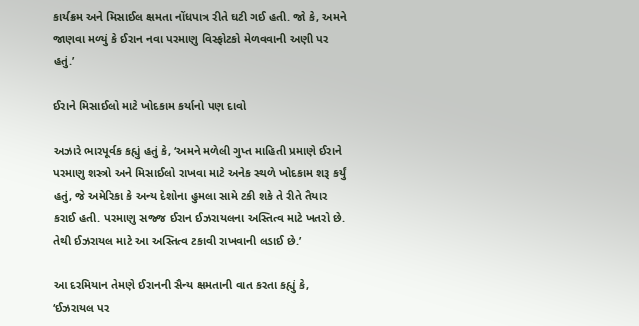કાર્યક્રમ અને મિસાઈલ ક્ષમતા નોંધપાત્ર રીતે ઘટી ગઈ હતી. જો કે, અમને જાણવા મળ્યું કે ઈરાન નવા પરમાણુ વિસ્ફોટકો મેળવવાની અણી પર હતું.’

ઈરાને મિસાઈલો માટે ખોદકામ કર્યાનો પણ દાવો

અઝારે ભારપૂર્વક કહ્યું હતું કે, ‘અમને મળેલી ગુપ્ત માહિતી પ્રમાણે ઈરાને પરમાણુ શસ્ત્રો અને મિસાઈલો રાખવા માટે અનેક સ્થળે ખોદકામ શરૂ કર્યું હતું, જે અમેરિકા કે અન્ય દેશોના હુમલા સામે ટકી શકે તે રીતે તૈયાર કરાઈ હતી. પરમાણુ સજ્જ ઈરાન ઈઝરાયલના અસ્તિત્વ માટે ખતરો છે. તેથી ઈઝરાયલ માટે આ અસ્તિત્વ ટકાવી રાખવાની લડાઈ છે.’

આ દરમિયાન તેમણે ઈરાનની સૈન્ય ક્ષમતાની વાત કરતા કહ્યું કે, ‘ઈઝરાયલ પર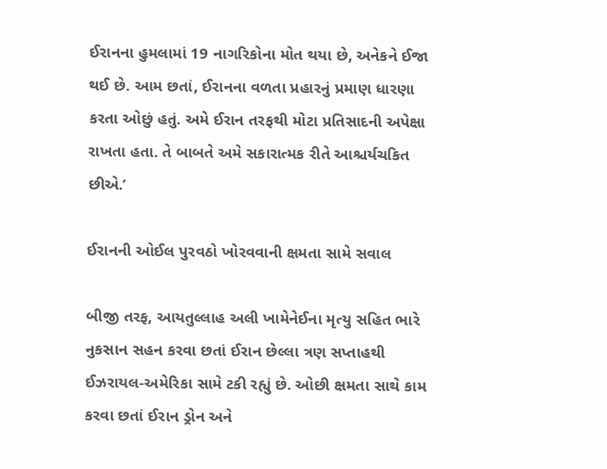ઈરાનના હુમલામાં 19 નાગરિકોના મોત થયા છે, અનેકને ઈજા થઈ છે. આમ છતાં, ઈરાનના વળતા પ્રહારનું પ્રમાણ ધારણા કરતા ઓછું હતું. અમે ઈરાન તરફથી મોટા પ્રતિસાદની અપેક્ષા રાખતા હતા. તે બાબતે અમે સકારાત્મક રીતે આશ્ચર્યચકિત છીએ.’

ઈરાનની ઓઈલ પુરવઠો ખોરવવાની ક્ષમતા સામે સવાલ

બીજી તરફ, આયતુલ્લાહ અલી ખામેનેઈના મૃત્યુ સહિત ભારે નુકસાન સહન કરવા છતાં ઈરાન છેલ્લા ત્રણ સપ્તાહથી ઈઝરાયલ-અમેરિકા સામે ટકી રહ્યું છે. ઓછી ક્ષમતા સાથે કામ કરવા છતાં ઈરાન ડ્રોન અને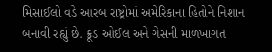મિસાઈલો વડે આરબ રાષ્ટ્રોમાં અમેરિકાના હિતોને નિશાન બનાવી રહ્યું છે. ક્રૂડ ઓઈલ અને ગેસની માળખાગત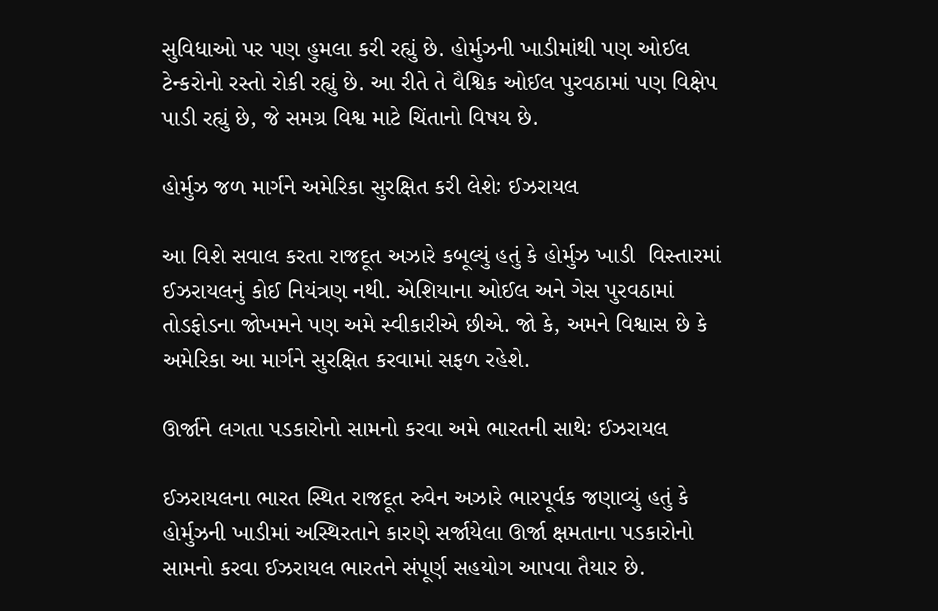સુવિધાઓ પર પણ હુમલા કરી રહ્યું છે. હોર્મુઝની ખાડીમાંથી પણ ઓઈલ ટેન્કરોનો રસ્તો રોકી રહ્યું છે. આ રીતે તે વૈશ્વિક ઓઈલ પુરવઠામાં પણ વિક્ષેપ પાડી રહ્યું છે, જે સમગ્ર વિશ્વ માટે ચિંતાનો વિષય છે.

હોર્મુઝ જળ માર્ગને અમેરિકા સુરક્ષિત કરી લેશેઃ ઈઝરાયલ

આ વિશે સવાલ કરતા રાજદૂત અઝારે કબૂલ્યું હતું કે હોર્મુઝ ખાડી  વિસ્તારમાં ઈઝરાયલનું કોઈ નિયંત્રણ નથી. એશિયાના ઓઈલ અને ગેસ પુરવઠામાં તોડફોડના જોખમને પણ અમે સ્વીકારીએ છીએ. જો કે, અમને વિશ્વાસ છે કે અમેરિકા આ માર્ગને સુરક્ષિત કરવામાં સફળ રહેશે.

ઊર્જાને લગતા પડકારોનો સામનો કરવા અમે ભારતની સાથેઃ ઈઝરાયલ

ઈઝરાયલના ભારત સ્થિત રાજદૂત રુવેન અઝારે ભારપૂર્વક જણાવ્યું હતું કે હોર્મુઝની ખાડીમાં અસ્થિરતાને કારણે સર્જાયેલા ઊર્જા ક્ષમતાના પડકારોનો સામનો કરવા ઈઝરાયલ ભારતને સંપૂર્ણ સહયોગ આપવા તૈયાર છે.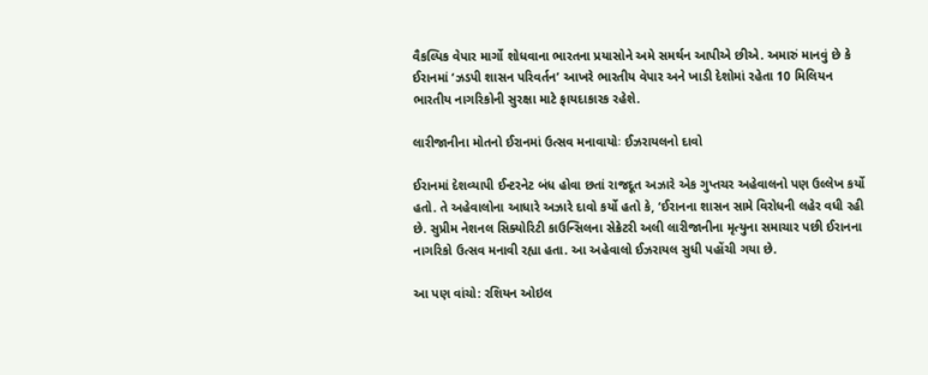વૈકલ્પિક વેપાર માર્ગો શોધવાના ભારતના પ્રયાસોને અમે સમર્થન આપીએ છીએ. અમારું માનવું છે કે ઈરાનમાં ‘ઝડપી શાસન પરિવર્તન’ આખરે ભારતીય વેપાર અને ખાડી દેશોમાં રહેતા 10 મિલિયન ભારતીય નાગરિકોની સુરક્ષા માટે ફાયદાકારક રહેશે.

લારીજાનીના મોતનો ઈરાનમાં ઉત્સવ મનાવાયોઃ ઈઝરાયલનો દાવો

ઈરાનમાં દેશવ્યાપી ઈન્ટરનેટ બંધ હોવા છતાં રાજદૂત અઝારે એક ગુપ્તચર અહેવાલનો પણ ઉલ્લેખ કર્યો હતો. તે અહેવાલોના આધારે અઝારે દાવો કર્યો હતો કે, ‘ઈરાનના શાસન સામે વિરોધની લહેર વધી રહી છે. સુપ્રીમ નેશનલ સિક્યોરિટી કાઉન્સિલના સેક્રેટરી અલી લારીજાનીના મૃત્યુના સમાચાર પછી ઈરાનના નાગરિકો ઉત્સવ મનાવી રહ્યા હતા. આ અહેવાલો ઈઝરાયલ સુધી પહોંચી ગયા છે.

આ પણ વાંચો: રશિયન ઓઇલ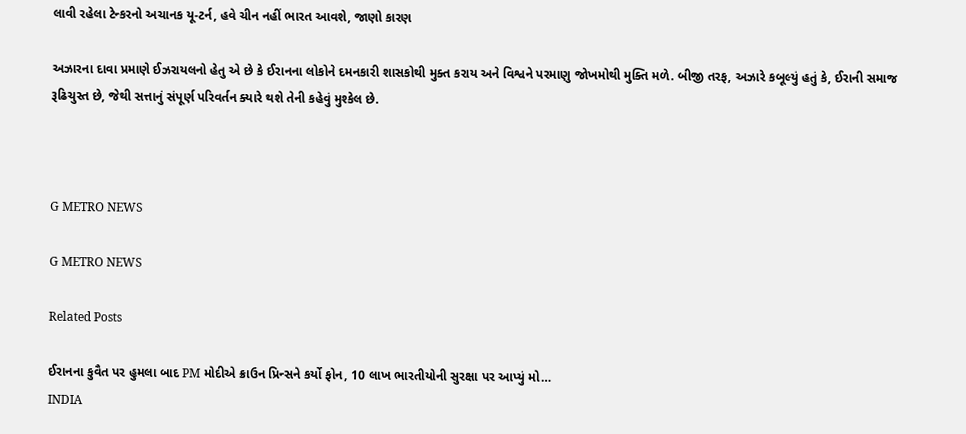લાવી રહેલા ટેન્કરનો અચાનક યૂ-ટર્ન, હવે ચીન નહીં ભારત આવશે, જાણો કારણ

અઝારના દાવા પ્રમાણે ઈઝરાયલનો હેતુ એ છે કે ઈરાનના લોકોને દમનકારી શાસકોથી મુક્ત કરાય અને વિશ્વને પરમાણુ જોખમોથી મુક્તિ મળે. બીજી તરફ, અઝારે કબૂલ્યું હતું કે, ઈરાની સમાજ રૂઢિચુસ્ત છે, જેથી સત્તાનું સંપૂર્ણ પરિવર્તન ક્યારે થશે તેની કહેવું મુશ્કેલ છે.



G METRO NEWS

G METRO NEWS

Related Posts

ઈરાનના કુવૈત પર હુમલા બાદ PM મોદીએ ક્રાઉન પ્રિન્સને કર્યો ફોન, 10 લાખ ભારતીયોની સુરક્ષા પર આપ્યું મો…
INDIA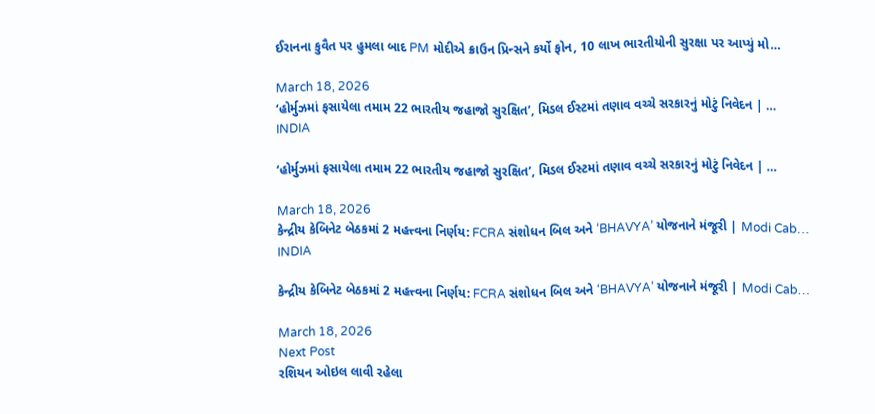ઈરાનના કુવૈત પર હુમલા બાદ PM મોદીએ ક્રાઉન પ્રિન્સને કર્યો ફોન, 10 લાખ ભારતીયોની સુરક્ષા પર આપ્યું મો…

March 18, 2026
‘હોર્મુઝમાં ફસાયેલા તમામ 22 ભારતીય જહાજો સુરક્ષિત’, મિડલ ઈસ્ટમાં તણાવ વચ્ચે સરકારનું મોટું નિવેદન | …
INDIA

‘હોર્મુઝમાં ફસાયેલા તમામ 22 ભારતીય જહાજો સુરક્ષિત’, મિડલ ઈસ્ટમાં તણાવ વચ્ચે સરકારનું મોટું નિવેદન | …

March 18, 2026
કેન્દ્રીય કેબિનેટ બેઠકમાં 2 મહત્ત્વના નિર્ણય: FCRA સંશોધન બિલ અને ‘BHAVYA’ યોજનાને મંજૂરી | Modi Cab…
INDIA

કેન્દ્રીય કેબિનેટ બેઠકમાં 2 મહત્ત્વના નિર્ણય: FCRA સંશોધન બિલ અને ‘BHAVYA’ યોજનાને મંજૂરી | Modi Cab…

March 18, 2026
Next Post
રશિયન ઓઇલ લાવી રહેલા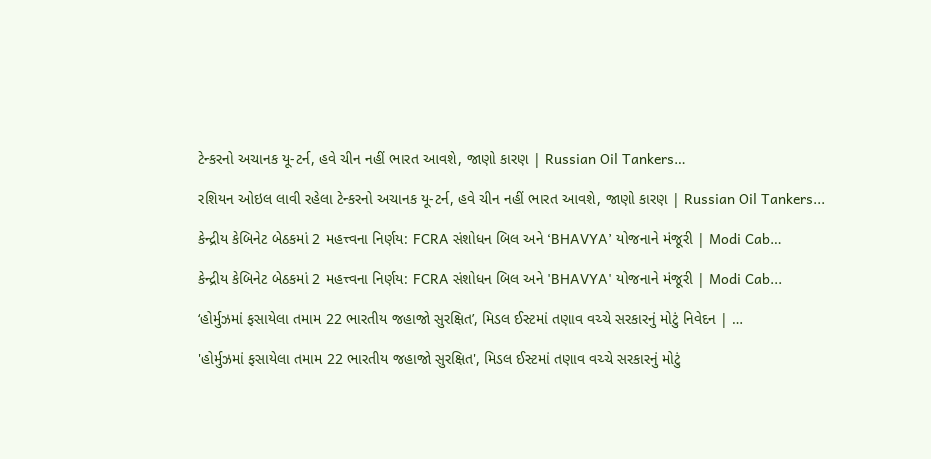ટેન્કરનો અચાનક યૂ-ટર્ન, હવે ચીન નહીં ભારત આવશે, જાણો કારણ | Russian Oil Tankers…

રશિયન ઓઇલ લાવી રહેલા ટેન્કરનો અચાનક યૂ-ટર્ન, હવે ચીન નહીં ભારત આવશે, જાણો કારણ | Russian Oil Tankers...

કેન્દ્રીય કેબિનેટ બેઠકમાં 2 મહત્ત્વના નિર્ણય: FCRA સંશોધન બિલ અને ‘BHAVYA’ યોજનાને મંજૂરી | Modi Cab…

કેન્દ્રીય કેબિનેટ બેઠકમાં 2 મહત્ત્વના નિર્ણય: FCRA સંશોધન બિલ અને 'BHAVYA' યોજનાને મંજૂરી | Modi Cab...

‘હોર્મુઝમાં ફસાયેલા તમામ 22 ભારતીય જહાજો સુરક્ષિત’, મિડલ ઈસ્ટમાં તણાવ વચ્ચે સરકારનું મોટું નિવેદન | …

'હોર્મુઝમાં ફસાયેલા તમામ 22 ભારતીય જહાજો સુરક્ષિત', મિડલ ઈસ્ટમાં તણાવ વચ્ચે સરકારનું મોટું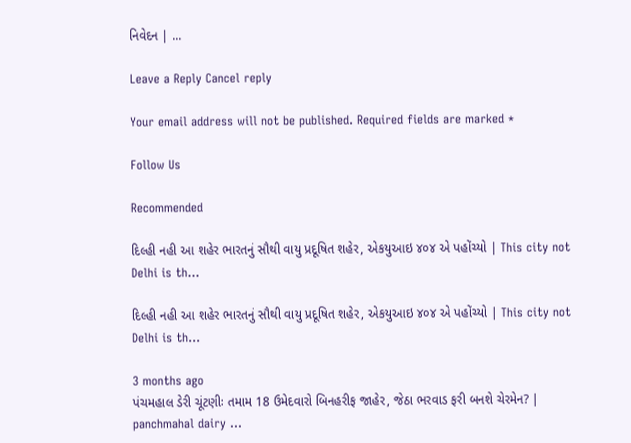નિવેદન | ...

Leave a Reply Cancel reply

Your email address will not be published. Required fields are marked *

Follow Us

Recommended

દિલ્હી નહી આ શહેર ભારતનું સૌથી વાયુ પ્રદૂષિત શહેર, એકયુઆઇ ૪૦૪ એ પહોંચ્યો | This city not Delhi is th…

દિલ્હી નહી આ શહેર ભારતનું સૌથી વાયુ પ્રદૂષિત શહેર, એકયુઆઇ ૪૦૪ એ પહોંચ્યો | This city not Delhi is th…

3 months ago
પંચમહાલ ડેરી ચૂંટણીઃ તમામ 18 ઉમેદવારો બિનહરીફ જાહેર, જેઠા ભરવાડ ફરી બનશે ચેરમેન? | panchmahal dairy …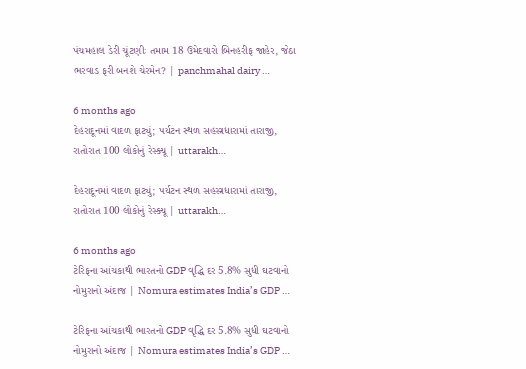પંચમહાલ ડેરી ચૂંટણીઃ તમામ 18 ઉમેદવારો બિનહરીફ જાહેર, જેઠા ભરવાડ ફરી બનશે ચેરમેન? | panchmahal dairy …

6 months ago
દેહરાદૂનમાં વાદળ ફાટ્યું; પર્યટન સ્થળ સહસ્ત્રધારામાં તારાજી, રાતોરાત 100 લોકોનું રેસ્ક્યૂ | uttarakh…

દેહરાદૂનમાં વાદળ ફાટ્યું; પર્યટન સ્થળ સહસ્ત્રધારામાં તારાજી, રાતોરાત 100 લોકોનું રેસ્ક્યૂ | uttarakh…

6 months ago
ટેરિફના આંચકાથી ભારતનો GDP વૃદ્ધિ દર 5.8% સુધી ઘટવાનો નોમુરાનો અંદાજ | Nomura estimates India’s GDP …

ટેરિફના આંચકાથી ભારતનો GDP વૃદ્ધિ દર 5.8% સુધી ઘટવાનો નોમુરાનો અંદાજ | Nomura estimates India’s GDP …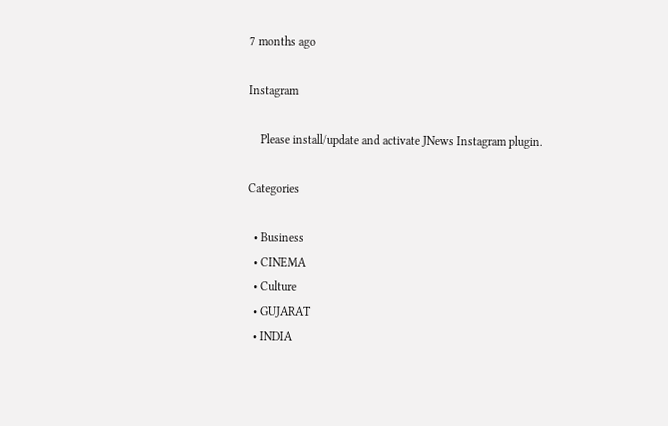7 months ago

Instagram

    Please install/update and activate JNews Instagram plugin.

Categories

  • Business
  • CINEMA
  • Culture
  • GUJARAT
  • INDIA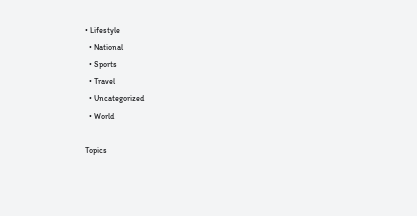• Lifestyle
  • National
  • Sports
  • Travel
  • Uncategorized
  • World

Topics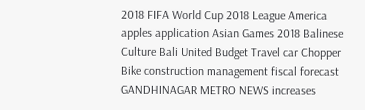2018 FIFA World Cup 2018 League America apples application Asian Games 2018 Balinese Culture Bali United Budget Travel car Chopper Bike construction management fiscal forecast GANDHINAGAR METRO NEWS increases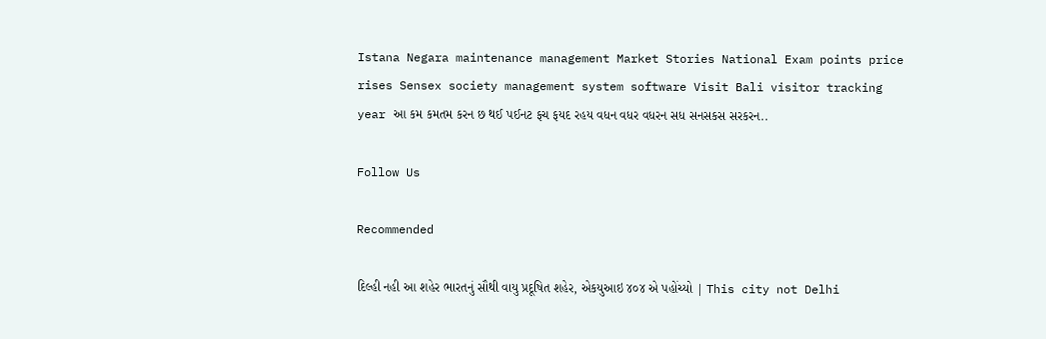Istana Negara maintenance management Market Stories National Exam points price rises Sensex society management system software Visit Bali visitor tracking year આ કમ કમતમ કરન છ થઈ પઈનટ ફચ ફયદ રહય વધન વધર વધરન સધ સનસકસ સરકરન..

Follow Us

Recommended

દિલ્હી નહી આ શહેર ભારતનું સૌથી વાયુ પ્રદૂષિત શહેર, એકયુઆઇ ૪૦૪ એ પહોંચ્યો | This city not Delhi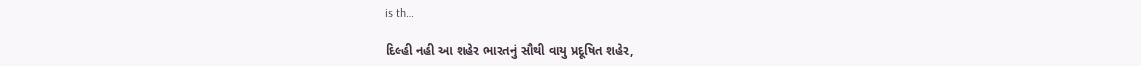is th…

દિલ્હી નહી આ શહેર ભારતનું સૌથી વાયુ પ્રદૂષિત શહેર,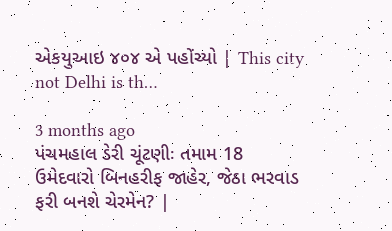એકયુઆઇ ૪૦૪ એ પહોંચ્યો | This city not Delhi is th…

3 months ago
પંચમહાલ ડેરી ચૂંટણીઃ તમામ 18 ઉમેદવારો બિનહરીફ જાહેર, જેઠા ભરવાડ ફરી બનશે ચેરમેન? |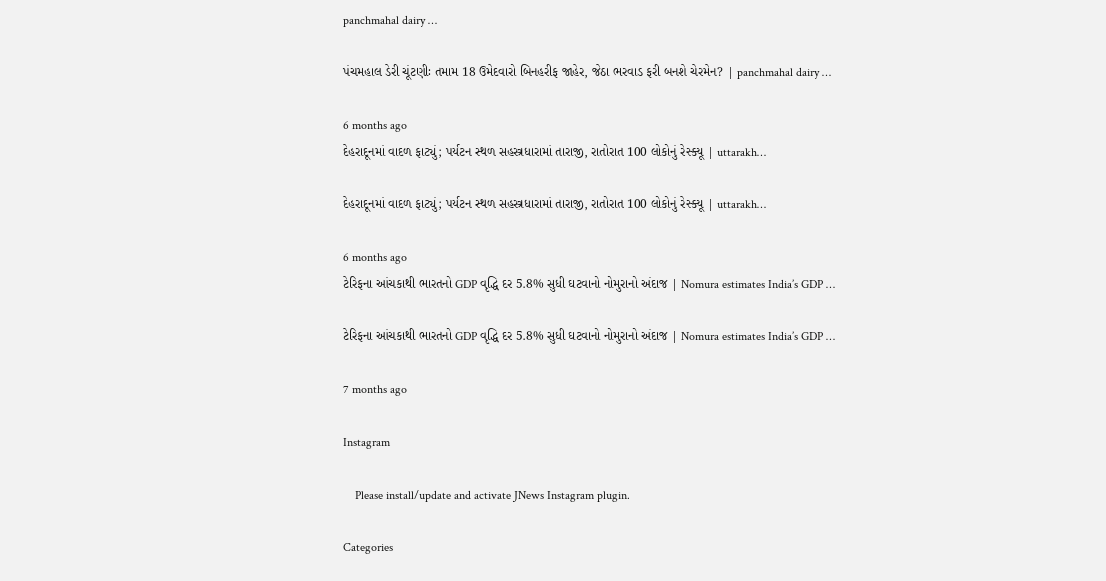panchmahal dairy …

પંચમહાલ ડેરી ચૂંટણીઃ તમામ 18 ઉમેદવારો બિનહરીફ જાહેર, જેઠા ભરવાડ ફરી બનશે ચેરમેન? | panchmahal dairy …

6 months ago
દેહરાદૂનમાં વાદળ ફાટ્યું; પર્યટન સ્થળ સહસ્ત્રધારામાં તારાજી, રાતોરાત 100 લોકોનું રેસ્ક્યૂ | uttarakh…

દેહરાદૂનમાં વાદળ ફાટ્યું; પર્યટન સ્થળ સહસ્ત્રધારામાં તારાજી, રાતોરાત 100 લોકોનું રેસ્ક્યૂ | uttarakh…

6 months ago
ટેરિફના આંચકાથી ભારતનો GDP વૃદ્ધિ દર 5.8% સુધી ઘટવાનો નોમુરાનો અંદાજ | Nomura estimates India’s GDP …

ટેરિફના આંચકાથી ભારતનો GDP વૃદ્ધિ દર 5.8% સુધી ઘટવાનો નોમુરાનો અંદાજ | Nomura estimates India’s GDP …

7 months ago

Instagram

    Please install/update and activate JNews Instagram plugin.

Categories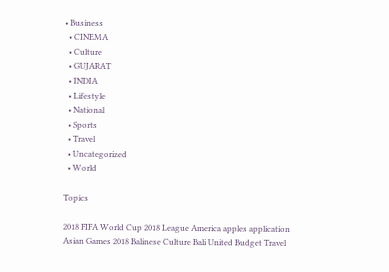• Business
  • CINEMA
  • Culture
  • GUJARAT
  • INDIA
  • Lifestyle
  • National
  • Sports
  • Travel
  • Uncategorized
  • World

Topics

2018 FIFA World Cup 2018 League America apples application Asian Games 2018 Balinese Culture Bali United Budget Travel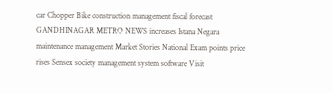car Chopper Bike construction management fiscal forecast GANDHINAGAR METRO NEWS increases Istana Negara maintenance management Market Stories National Exam points price rises Sensex society management system software Visit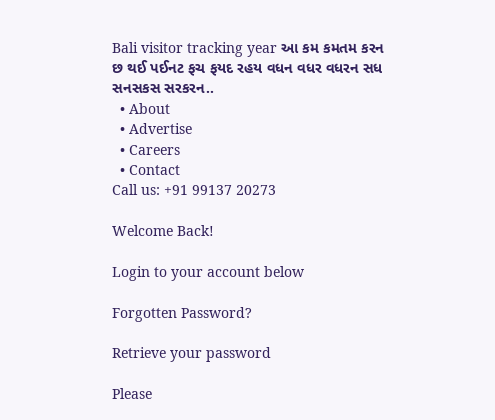Bali visitor tracking year આ કમ કમતમ કરન છ થઈ પઈનટ ફચ ફયદ રહય વધન વધર વધરન સધ સનસકસ સરકરન..
  • About
  • Advertise
  • Careers
  • Contact
Call us: +91 99137 20273

Welcome Back!

Login to your account below

Forgotten Password?

Retrieve your password

Please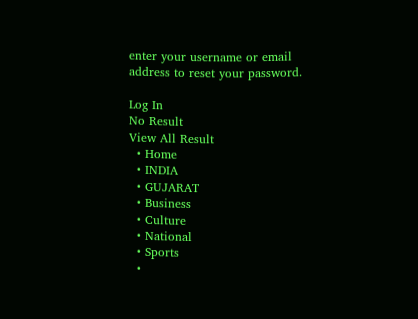enter your username or email address to reset your password.

Log In
No Result
View All Result
  • Home
  • INDIA
  • GUJARAT
  • Business
  • Culture
  • National
  • Sports
  •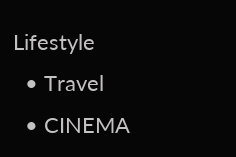Lifestyle
  • Travel
  • CINEMA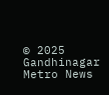© 2025 Gandhinagar Metro News